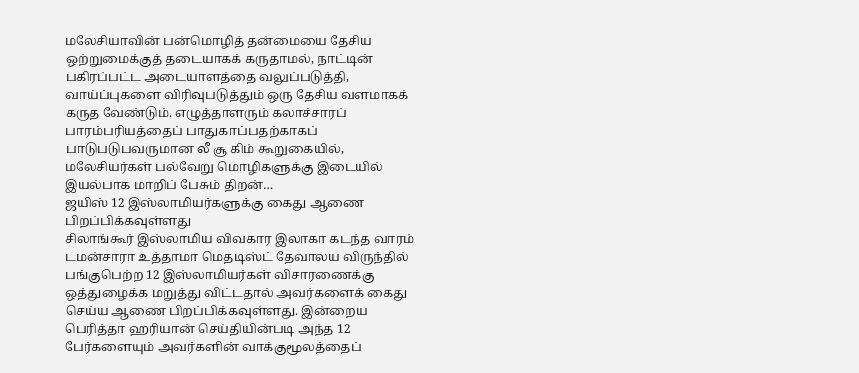மலேசியாவின் பன்மொழித் தன்மையை தேசிய ஒற்றுமைக்குத் தடையாகக் கருதாமல், நாட்டின் பகிரப்பட்ட அடையாளத்தை வலுப்படுத்தி, வாய்ப்புகளை விரிவுபடுத்தும் ஒரு தேசிய வளமாகக் கருத வேண்டும். எழுத்தாளரும் கலாச்சாரப் பாரம்பரியத்தைப் பாதுகாப்பதற்காகப் பாடுபடுபவருமான லீ சூ கிம் கூறுகையில், மலேசியர்கள் பல்வேறு மொழிகளுக்கு இடையில் இயல்பாக மாறிப் பேசும் திறன்…
ஜயிஸ் 12 இஸ்லாமியர்களுக்கு கைது ஆணை பிறப்பிக்கவுள்ளது
சிலாங்கூர் இஸ்லாமிய விவகார இலாகா கடந்த வாரம் டமன்சாரா உத்தாமா மெதடிஸ்ட் தேவாலய விருந்தில் பங்குபெற்ற 12 இஸ்லாமியர்கள் விசாரணைக்கு ஒத்துழைக்க மறுத்து விட்டதால் அவர்களைக் கைது செய்ய ஆணை பிறப்பிக்கவுள்ளது. இன்றைய பெரித்தா ஹரியான் செய்தியின்படி அந்த 12 பேர்களையும் அவர்களின் வாக்குமூலத்தைப்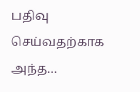பதிவு செய்வதற்காக அந்த…